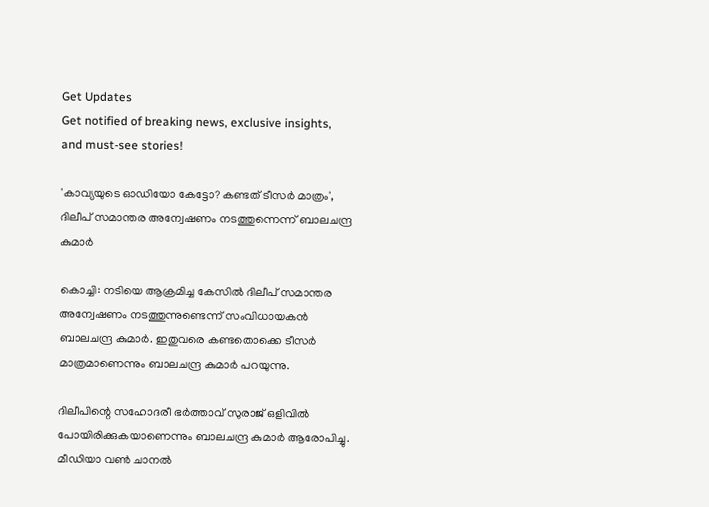Get Updates
Get notified of breaking news, exclusive insights, and must-see stories!

'കാവ്യയുടെ ഓഡിയോ കേട്ടോ? കണ്ടത് ടീസർ മാത്രം', ദിലീപ് സമാന്തര അന്വേഷണം നടത്തുന്നെന്ന് ബാലചന്ദ്ര കുമാര്‍

കൊച്ചി: നടിയെ ആക്രമിച്ച കേസില്‍ ദിലീപ് സമാന്തര അന്വേഷണം നടത്തുന്നുണ്ടെന്ന് സംവിധായകന്‍ ബാലചന്ദ്ര കുമാര്‍. ഇതുവരെ കണ്ടതൊക്കെ ടീസര്‍ മാത്രമാണെന്നും ബാലചന്ദ്ര കുമാര്‍ പറയുന്നു.

ദിലീപിന്റെ സഹോദരീ ഭര്‍ത്താവ് സുരാജ് ഒളിവില്‍ പോയിരിക്കുകയാണെന്നും ബാലചന്ദ്ര കുമാര്‍ ആരോപിച്ചു. മീഡിയാ വണ്‍ ചാനല്‍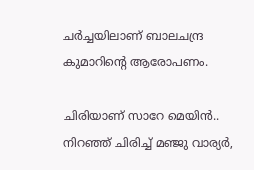ചര്‍ച്ചയിലാണ് ബാലചന്ദ്ര കുമാറിന്റെ ആരോപണം.

ചിരിയാണ് സാറേ മെയിൻ.. നിറഞ്ഞ് ചിരിച്ച് മഞ്ജു വാര്യർ,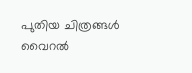പുതിയ ചിത്രങ്ങൾ വൈറൽ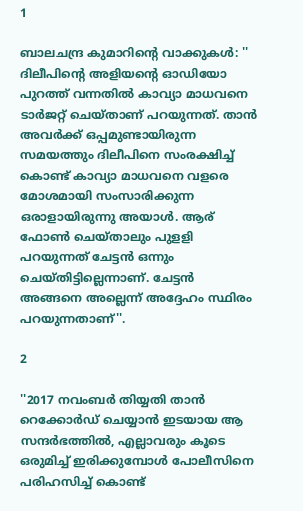1

ബാലചന്ദ്ര കുമാറിന്റെ വാക്കുകൾ: '' ദിലീപിന്റെ അളിയന്റെ ഓഡിയോ പുറത്ത് വന്നതില്‍ കാവ്യാ മാധവനെ ടാര്‍ജറ്റ് ചെയ്താണ് പറയുന്നത്. താന്‍ അവര്‍ക്ക് ഒപ്പമുണ്ടായിരുന്ന സമയത്തും ദിലീപിനെ സംരക്ഷിച്ച് കൊണ്ട് കാവ്യാ മാധവനെ വളരെ മോശമായി സംസാരിക്കുന്ന ഒരാളായിരുന്നു അയാള്‍. ആര് ഫോണ്‍ ചെയ്താലും പുളളി പറയുന്നത് ചേട്ടന്‍ ഒന്നും ചെയ്തിട്ടില്ലെന്നാണ്. ചേട്ടന്‍ അങ്ങനെ അല്ലെന്ന് അദ്ദേഹം സ്ഥിരം പറയുന്നതാണ്''.

2

''2017 നവംബര്‍ തിയ്യതി താന്‍ റെക്കോര്‍ഡ് ചെയ്യാന്‍ ഇടയായ ആ സന്ദര്‍ഭത്തില്‍, എല്ലാവരും കൂടെ ഒരുമിച്ച് ഇരിക്കുമ്പോള്‍ പോലീസിനെ പരിഹസിച്ച് കൊണ്ട്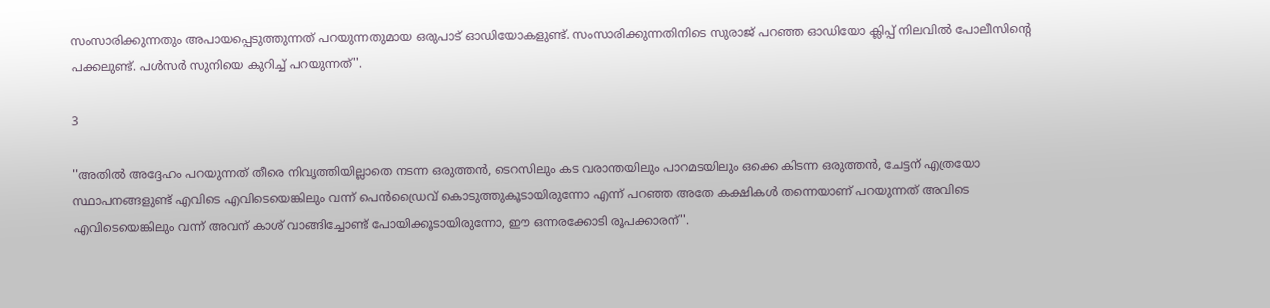സംസാരിക്കുന്നതും അപായപ്പെടുത്തുന്നത് പറയുന്നതുമായ ഒരുപാട് ഓഡിയോകളുണ്ട്. സംസാരിക്കുന്നതിനിടെ സുരാജ് പറഞ്ഞ ഓഡിയോ ക്ലിപ്പ് നിലവില്‍ പോലീസിന്റെ പക്കലുണ്ട്. പള്‍സര്‍ സുനിയെ കുറിച്ച് പറയുന്നത്''.

3

''അതില്‍ അദ്ദേഹം പറയുന്നത് തീരെ നിവൃത്തിയില്ലാതെ നടന്ന ഒരുത്തന്‍, ടെറസിലും കട വരാന്തയിലും പാറമടയിലും ഒക്കെ കിടന്ന ഒരുത്തന്‍, ചേട്ടന് എത്രയോ സ്ഥാപനങ്ങളുണ്ട് എവിടെ എവിടെയെങ്കിലും വന്ന് പെന്‍ഡ്രൈവ് കൊടുത്തുകൂടായിരുന്നോ എന്ന് പറഞ്ഞ അതേ കക്ഷികള്‍ തന്നെയാണ് പറയുന്നത് അവിടെ എവിടെയെങ്കിലും വന്ന് അവന് കാശ് വാങ്ങിച്ചോണ്ട് പോയിക്കൂടായിരുന്നോ, ഈ ഒന്നരക്കോടി രൂപക്കാരന്''.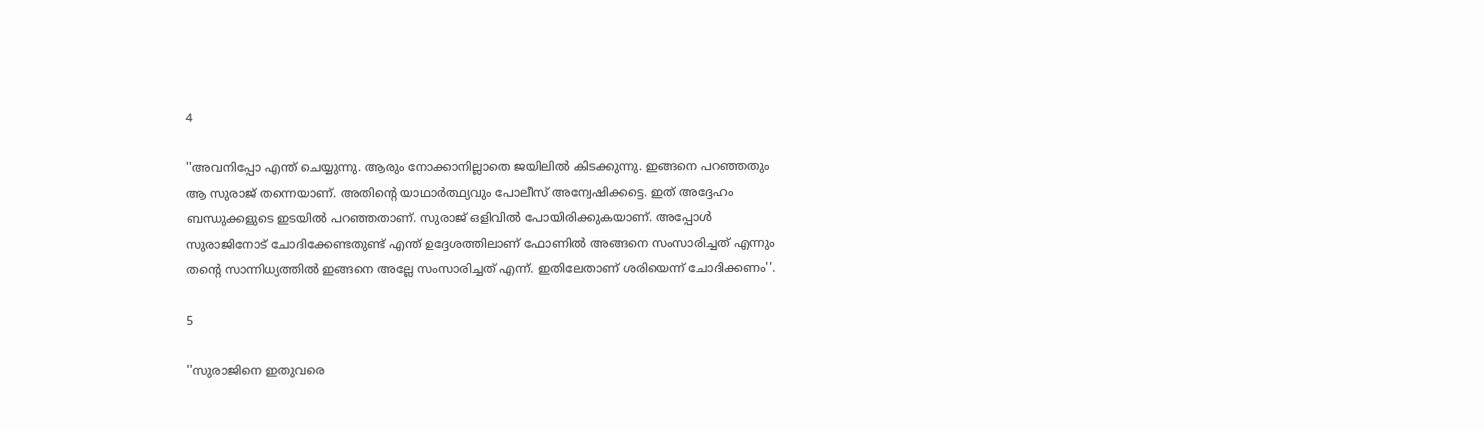4

''അവനിപ്പോ എന്ത് ചെയ്യുന്നു. ആരും നോക്കാനില്ലാതെ ജയിലില്‍ കിടക്കുന്നു. ഇങ്ങനെ പറഞ്ഞതും ആ സുരാജ് തന്നെയാണ്. അതിന്റെ യാഥാര്‍ത്ഥ്യവും പോലീസ് അന്വേഷിക്കട്ടെ. ഇത് അദ്ദേഹം ബന്ധുക്കളുടെ ഇടയില്‍ പറഞ്ഞതാണ്. സുരാജ് ഒളിവില്‍ പോയിരിക്കുകയാണ്. അപ്പോള്‍ സുരാജിനോട് ചോദിക്കേണ്ടതുണ്ട് എന്ത് ഉദ്ദേശത്തിലാണ് ഫോണില്‍ അങ്ങനെ സംസാരിച്ചത് എന്നും തന്റെ സാന്നിധ്യത്തില്‍ ഇങ്ങനെ അല്ലേ സംസാരിച്ചത് എന്ന്. ഇതിലേതാണ് ശരിയെന്ന് ചോദിക്കണം''.

5

''സുരാജിനെ ഇതുവരെ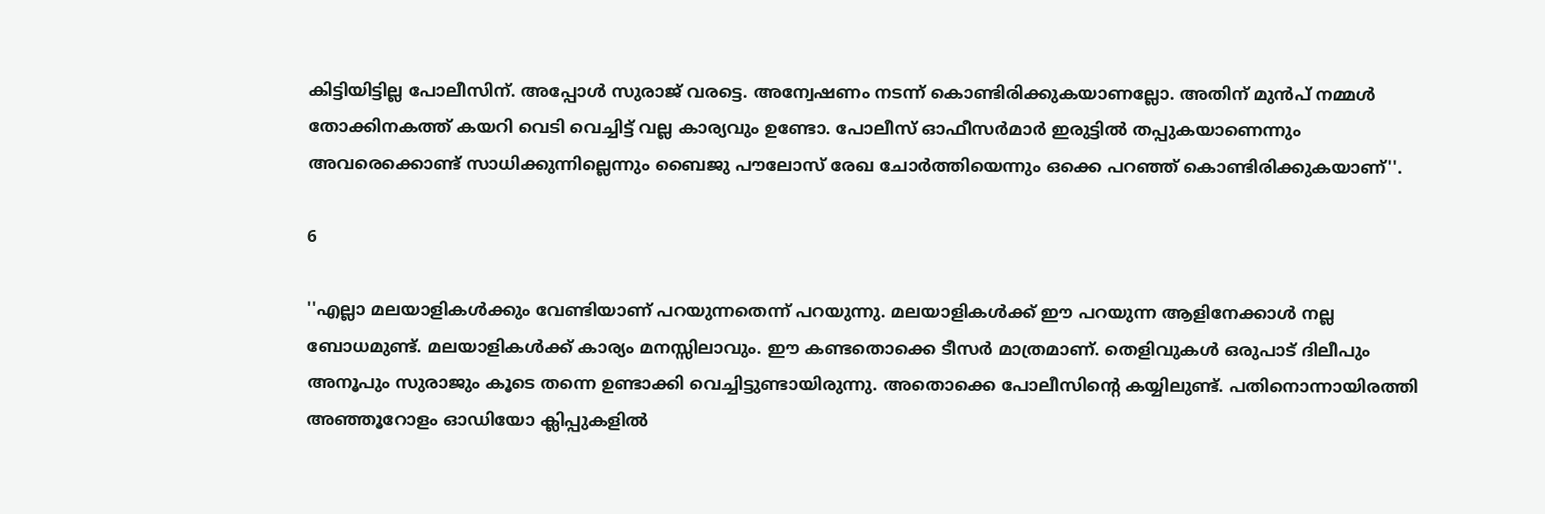കിട്ടിയിട്ടില്ല പോലീസിന്. അപ്പോള്‍ സുരാജ് വരട്ടെ. അന്വേഷണം നടന്ന് കൊണ്ടിരിക്കുകയാണല്ലോ. അതിന് മുന്‍പ് നമ്മള്‍ തോക്കിനകത്ത് കയറി വെടി വെച്ചിട്ട് വല്ല കാര്യവും ഉണ്ടോ. പോലീസ് ഓഫീസര്‍മാര്‍ ഇരുട്ടില്‍ തപ്പുകയാണെന്നും അവരെക്കൊണ്ട് സാധിക്കുന്നില്ലെന്നും ബൈജു പൗലോസ് രേഖ ചോര്‍ത്തിയെന്നും ഒക്കെ പറഞ്ഞ് കൊണ്ടിരിക്കുകയാണ്''.

6

''എല്ലാ മലയാളികള്‍ക്കും വേണ്ടിയാണ് പറയുന്നതെന്ന് പറയുന്നു. മലയാളികള്‍ക്ക് ഈ പറയുന്ന ആളിനേക്കാള്‍ നല്ല ബോധമുണ്ട്. മലയാളികള്‍ക്ക് കാര്യം മനസ്സിലാവും. ഈ കണ്ടതൊക്കെ ടീസര്‍ മാത്രമാണ്. തെളിവുകള്‍ ഒരുപാട് ദിലീപും അനൂപും സുരാജും കൂടെ തന്നെ ഉണ്ടാക്കി വെച്ചിട്ടുണ്ടായിരുന്നു. അതൊക്കെ പോലീസിന്റെ കയ്യിലുണ്ട്. പതിനൊന്നായിരത്തി അഞ്ഞൂറോളം ഓഡിയോ ക്ലിപ്പുകളില്‍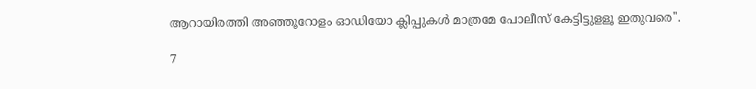ആറായിരത്തി അഞ്ഞൂറോളം ഓഡിയോ ക്ലിപ്പുകള്‍ മാത്രമേ പോലീസ് കേട്ടിട്ടുളളൂ ഇതുവരെ''.

7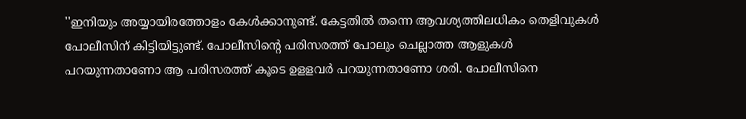''ഇനിയും അയ്യായിരത്തോളം കേള്‍ക്കാനുണ്ട്. കേട്ടതില്‍ തന്നെ ആവശ്യത്തിലധികം തെളിവുകള്‍ പോലീസിന് കിട്ടിയിട്ടുണ്ട്. പോലീസിന്റെ പരിസരത്ത് പോലും ചെല്ലാത്ത ആളുകള്‍ പറയുന്നതാണോ ആ പരിസരത്ത് കൂടെ ഉളളവര്‍ പറയുന്നതാണോ ശരി. പോലീസിനെ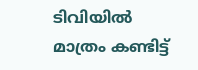ടിവിയില്‍ മാത്രം കണ്ടിട്ട്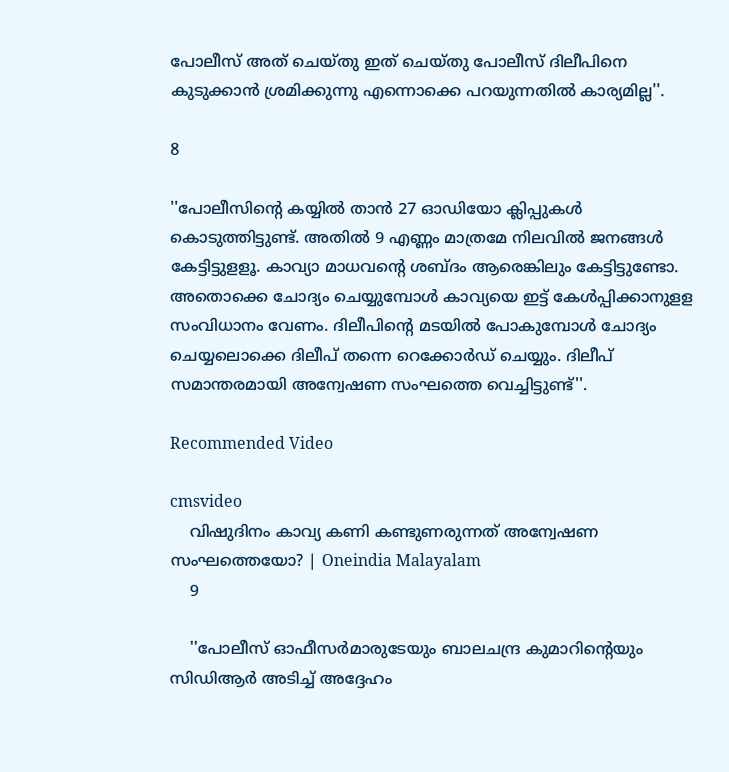പോലീസ് അത് ചെയ്തു ഇത് ചെയ്തു പോലീസ് ദിലീപിനെ കുടുക്കാന്‍ ശ്രമിക്കുന്നു എന്നൊക്കെ പറയുന്നതില്‍ കാര്യമില്ല''.

8

''പോലീസിന്റെ കയ്യില്‍ താന്‍ 27 ഓഡിയോ ക്ലിപ്പുകള്‍ കൊടുത്തിട്ടുണ്ട്. അതില്‍ 9 എണ്ണം മാത്രമേ നിലവില്‍ ജനങ്ങള്‍ കേട്ടിട്ടുളളൂ. കാവ്യാ മാധവന്റെ ശബ്ദം ആരെങ്കിലും കേട്ടിട്ടുണ്ടോ. അതൊക്കെ ചോദ്യം ചെയ്യുമ്പോള്‍ കാവ്യയെ ഇട്ട് കേള്‍പ്പിക്കാനുളള സംവിധാനം വേണം. ദിലീപിന്റെ മടയില്‍ പോകുമ്പോള്‍ ചോദ്യം ചെയ്യലൊക്കെ ദിലീപ് തന്നെ റെക്കോര്‍ഡ് ചെയ്യും. ദിലീപ് സമാന്തരമായി അന്വേഷണ സംഘത്തെ വെച്ചിട്ടുണ്ട്''.

Recommended Video

cmsvideo
    വിഷുദിനം കാവ്യ കണി കണ്ടുണരുന്നത് അന്വേഷണ സംഘത്തെയോ? | Oneindia Malayalam
    9

    ''പോലീസ് ഓഫീസര്‍മാരുടേയും ബാലചന്ദ്ര കുമാറിന്റെയും സിഡിആര്‍ അടിച്ച് അദ്ദേഹം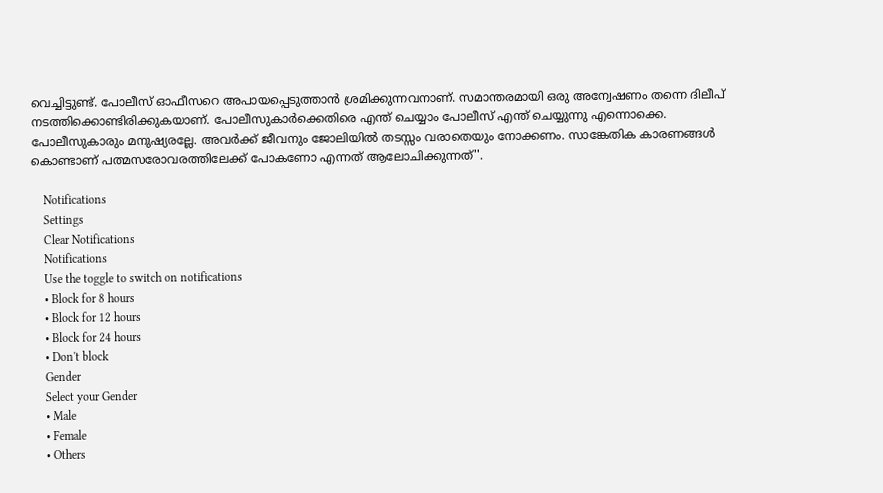വെച്ചിട്ടുണ്ട്. പോലീസ് ഓഫീസറെ അപായപ്പെടുത്താന്‍ ശ്രമിക്കുന്നവനാണ്. സമാന്തരമായി ഒരു അന്വേഷണം തന്നെ ദിലീപ് നടത്തിക്കൊണ്ടിരിക്കുകയാണ്. പോലീസുകാര്‍ക്കെതിരെ എന്ത് ചെയ്യാം പോലീസ് എന്ത് ചെയ്യുന്നു എന്നൊക്കെ. പോലീസുകാരും മനുഷ്യരല്ലേ. അവര്‍ക്ക് ജീവനും ജോലിയില്‍ തടസ്സം വരാതെയും നോക്കണം. സാങ്കേതിക കാരണങ്ങള്‍ കൊണ്ടാണ് പത്മസരോവരത്തിലേക്ക് പോകണോ എന്നത് ആലോചിക്കുന്നത്''.

    Notifications
    Settings
    Clear Notifications
    Notifications
    Use the toggle to switch on notifications
    • Block for 8 hours
    • Block for 12 hours
    • Block for 24 hours
    • Don't block
    Gender
    Select your Gender
    • Male
    • Female
    • Others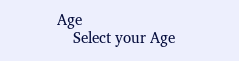Age
    Select your Age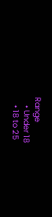Range
    • Under 18
    • 18 to 25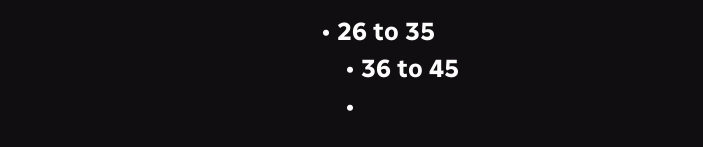• 26 to 35
    • 36 to 45
    •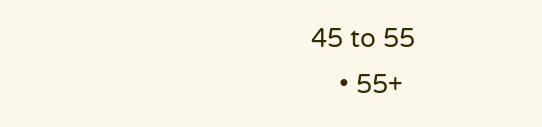45 to 55
    • 55+